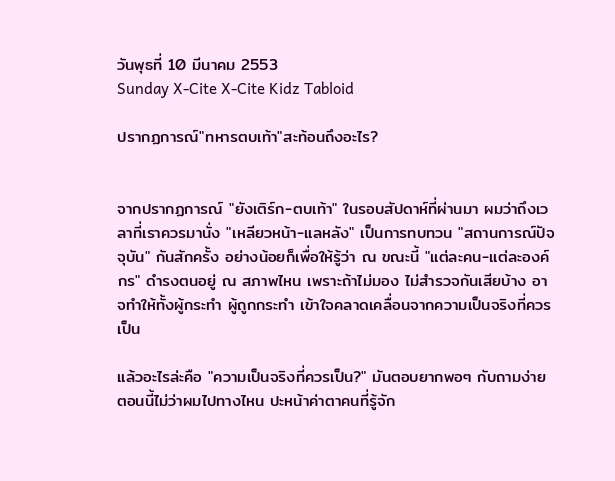วันพุธที่ 10 มีนาคม 2553
Sunday X-Cite X-Cite Kidz Tabloid

ปรากฏการณ์"ทหารตบเท้า"สะท้อนถึงอะไร?


จากปรากฏการณ์ "ยังเติร์ก-ตบเท้า" ในรอบสัปดาห์ที่ผ่านมา ผมว่าถึงเวลาที่เราควรมานั่ง "เหลียวหน้า-แลหลัง" เป็นการทบทวน "สถานการณ์ปัจจุบัน" กันสักครั้ง อย่างน้อยก็เพื่อให้รู้ว่า ณ ขณะนี้ "แต่ละคน-แต่ละองค์กร" ดำรงตนอยู่ ณ สภาพไหน เพราะถ้าไม่มอง ไม่สำรวจกันเสียบ้าง อาจทำให้ทั้งผู้กระทำ ผู้ถูกกระทำ เข้าใจคลาดเคลื่อนจากความเป็นจริงที่ควรเป็น

แล้วอะไรล่ะคือ "ความเป็นจริงที่ควรเป็น?" มันตอบยากพอๆ กับถามง่าย ตอนนี้ไม่ว่าผมไปทางไหน ปะหน้าค่าตาคนที่รู้จัก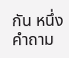กัน หนึ่งคำถาม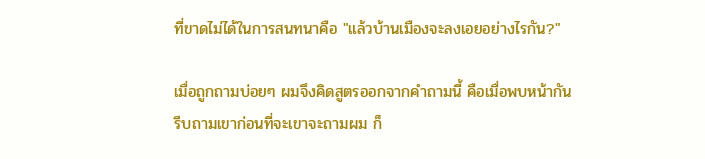ที่ขาดไม่ได้ในการสนทนาคือ "แล้วบ้านเมืองจะลงเอยอย่างไรกัน?"

เมื่อถูกถามบ่อยๆ ผมจึงคิดสูตรออกจากคำถามนี้ คือเมื่อพบหน้ากัน รีบถามเขาก่อนที่จะเขาจะถามผม ก็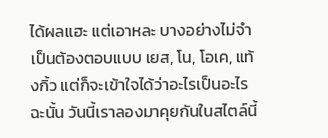ได้ผลแฮะ แต่เอาหละ บางอย่างไม่จำเป็นต้องตอบแบบ เยส, โน, โอเค, แท้งกิ้ว แต่ก็จะเข้าใจได้ว่าอะไรเป็นอะไร ฉะนั้น วันนี้เราลองมาคุยกันในสไตล์นี้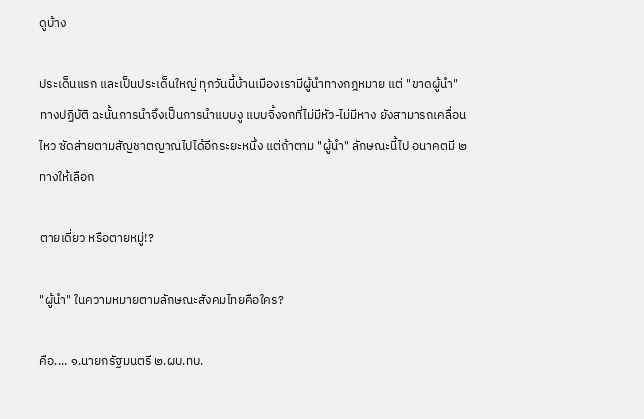ดูบ้าง

ประเด็นแรก และเป็นประเด็นใหญ่ ทุกวันนี้บ้านเมืองเรามีผู้นำทางกฎหมาย แต่ "ขาดผู้นำ" ทางปฏิบัติ ฉะนั้นการนำจึงเป็นการนำแบบงู แบบจิ้งจกที่ไม่มีหัว-ไม่มีหาง ยังสามารถเคลื่อนไหว ซัดส่ายตามสัญชาตญาณไปได้อีกระยะหนึ่ง แต่ถ้าตาม "ผู้นำ" ลักษณะนี้ไป อนาคตมี ๒ ทางให้เลือก

ตายเดี่ยว หรือตายหมู่!?

"ผู้นำ" ในความหมายตามลักษณะสังคมไทยคือใคร?

คือ.... ๑.นายกรัฐมนตรี ๒.ผบ.ทบ.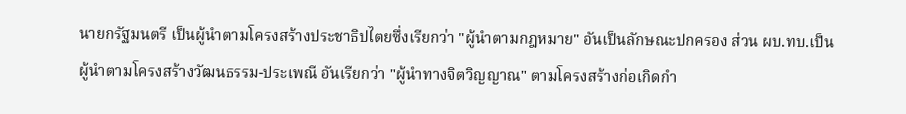นายกรัฐมนตรี เป็นผู้นำตามโครงสร้างประชาธิปไตยซึ่งเรียกว่า "ผู้นำตามกฎหมาย" อันเป็นลักษณะปกครอง ส่วน ผบ.ทบ.เป็นผู้นำตามโครงสร้างวัฒนธรรม-ประเพณี อันเรียกว่า "ผู้นำทางจิตวิญญาณ" ตามโครงสร้างก่อเกิดกำ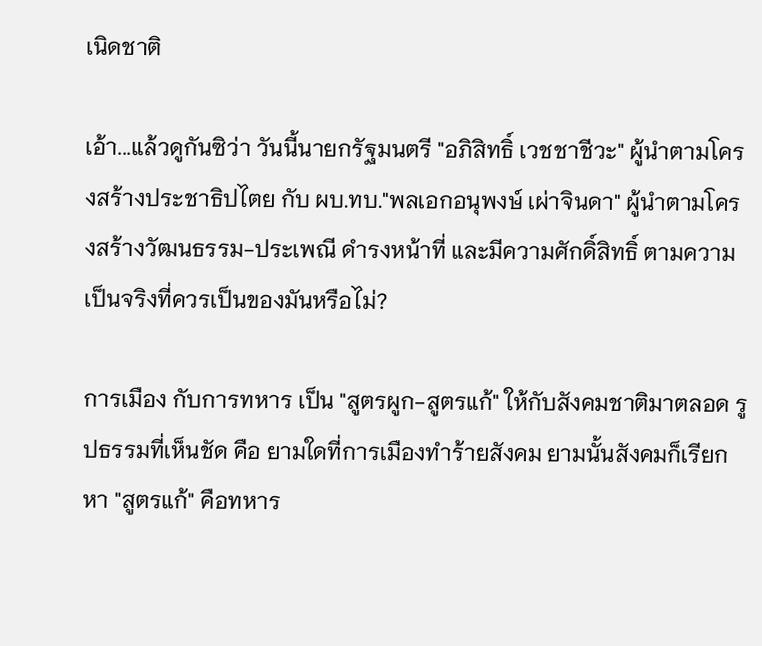เนิดชาติ

เอ้า...แล้วดูกันซิว่า วันนี้นายกรัฐมนตรี "อภิสิทธิ์ เวชชาชีวะ" ผู้นำตามโครงสร้างประชาธิปไตย กับ ผบ.ทบ."พลเอกอนุพงษ์ เผ่าจินดา" ผู้นำตามโครงสร้างวัฒนธรรม-ประเพณี ดำรงหน้าที่ และมีความศักดิ์สิทธิ์ ตามความเป็นจริงที่ควรเป็นของมันหรือไม่?

การเมือง กับการทหาร เป็น "สูตรผูก-สูตรแก้" ให้กับสังคมชาติมาตลอด รูปธรรมที่เห็นชัด คือ ยามใดที่การเมืองทำร้ายสังคม ยามนั้นสังคมก็เรียกหา "สูตรแก้" คือทหาร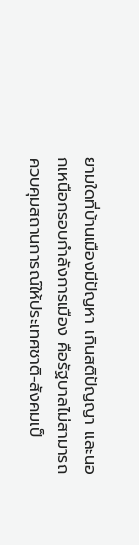ยามใดที่บ้านเมืองมีปัญหา เกินสติปัญญา และนอกเหนือกรอบกำลังการเมือง คือรัฐบาลไม่สามารถควบคุมสถานการณ์ให้ประเทศชาติ-สังคมเป็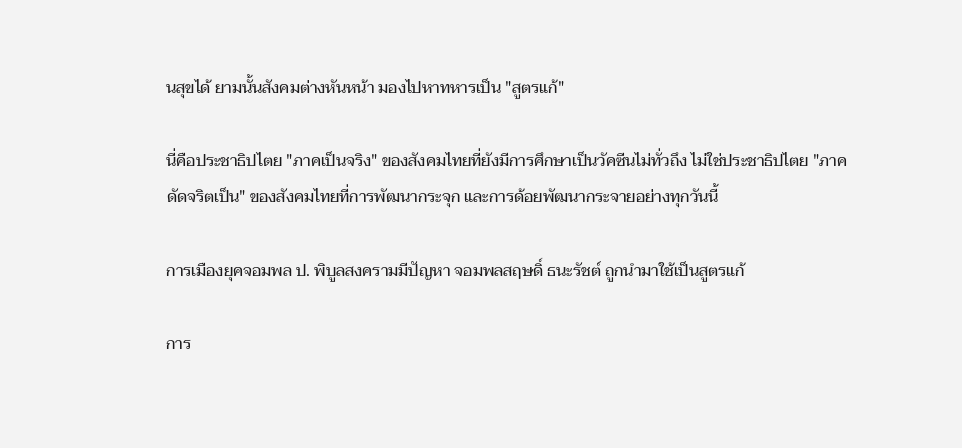นสุขได้ ยามนั้นสังคมต่างหันหน้า มองไปหาทหารเป็น "สูตรแก้"

นี่คือประชาธิปไตย "ภาคเป็นจริง" ของสังคมไทยที่ยังมีการศึกษาเป็นวัคซีนไม่ทั่วถึง ไม่ใช่ประชาธิปไตย "ภาคดัดจริตเป็น" ของสังคมไทยที่การพัฒนากระจุก และการด้อยพัฒนากระจายอย่างทุกวันนี้

การเมืองยุคจอมพล ป. พิบูลสงครามมีปัญหา จอมพลสฤษดิ์ ธนะรัชต์ ถูกนำมาใช้เป็นสูตรแก้

การ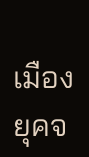เมืองยุคจ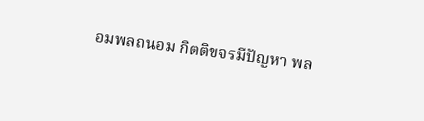อมพลถนอม กิตติขจรมีปัญหา พล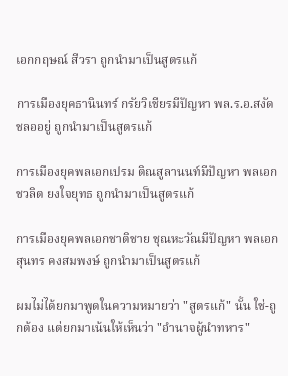เอกกฤษณ์ สีวรา ถูกนำมาเป็นสูตรแก้

การเมืองยุคธานินทร์ กรัยวิเชียรมีปัญหา พล.ร.อ.สงัด ชลออยู่ ถูกนำมาเป็นสูตรแก้

การเมืองยุคพลเอกเปรม ติณสูลานนท์มีปัญหา พลเอกชวลิต ยงใจยุทธ ถูกนำมาเป็นสูตรแก้

การเมืองยุคพลเอกชาติชาย ชุณหะวัณมีปัญหา พลเอกสุนทร คงสมพงษ์ ถูกนำมาเป็นสูตรแก้

ผมไม่ได้ยกมาพูดในความหมายว่า "สูตรแก้" นั้น ใช่-ถูกต้อง แต่ยกมาเน้นให้เห็นว่า "อำนาจผู้นำทหาร"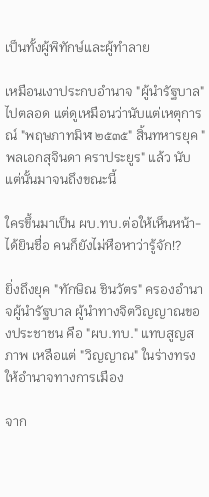เป็นทั้งผู้พิทักษ์และผู้ทำลาย

เหมือนเงาประกบอำนาจ "ผู้นำรัฐบาล" ไปตลอด แต่ดูเหมือนว่านับแต่เหตุการณ์ "พฤษภาทมิฬ ๒๕๓๕" สิ้นทหารยุค "พลเอกสุจินดา คราประยูร" แล้ว นับแต่นั้นมาจนถึงขณะนี้

ใครขึ้นมาเป็น ผบ.ทบ.ต่อให้เห็นหน้า-ได้ยินชื่อ คนก็ยังไม่หือหาว่ารู้จัก!?

ยิ่งถึงยุค "ทักษิณ ชินวัตร" ครองอำนาจผู้นำรัฐบาล ผู้นำทางจิตวิญญาณของประชาชน คือ "ผบ.ทบ." แทบสูญสภาพ เหลือแต่ "วิญญาณ" ในร่างทรงให้อำนาจทางการเมือง

จาก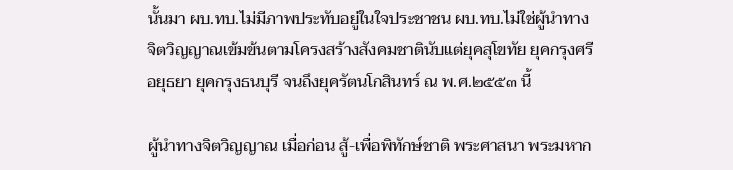นั้นมา ผบ.ทบ.ไม่มีภาพประทับอยู่ในใจประชาชน ผบ.ทบ.ไม่ใช่ผู้นำทางจิตวิญญาณเข้มข้นตามโครงสร้างสังคมชาตินับแต่ยุคสุโขทัย ยุคกรุงศรีอยุธยา ยุคกรุงธนบุรี จนถึงยุครัตนโกสินทร์ ณ พ.ศ.๒๕๕๓ นี้

ผู้นำทางจิตวิญญาณ เมื่อก่อน สู้-เพื่อพิทักษ์ชาติ พระศาสนา พระมหาก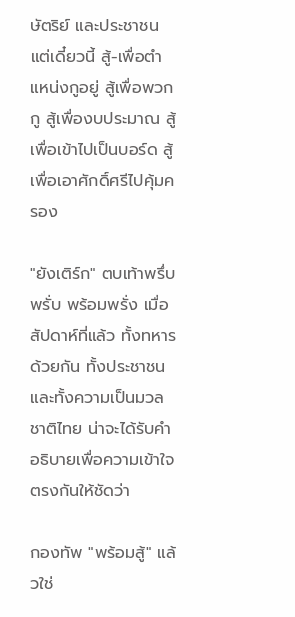ษัตริย์ และประชาชน แต่เดี๋ยวนี้ สู้-เพื่อตำแหน่งกูอยู่ สู้เพื่อพวกกู สู้เพื่องบประมาณ สู้เพื่อเข้าไปเป็นบอร์ด สู้เพื่อเอาศักดิ์ศรีไปคุ้มครอง

"ยังเติร์ก" ตบเท้าพรึ่บพรั่บ พร้อมพรั่ง เมื่อสัปดาห์ที่แล้ว ทั้งทหารด้วยกัน ทั้งประชาชน และทั้งความเป็นมวลชาติไทย น่าจะได้รับคำอธิบายเพื่อความเข้าใจตรงกันให้ชัดว่า

กองทัพ "พร้อมสู้" แล้วใช่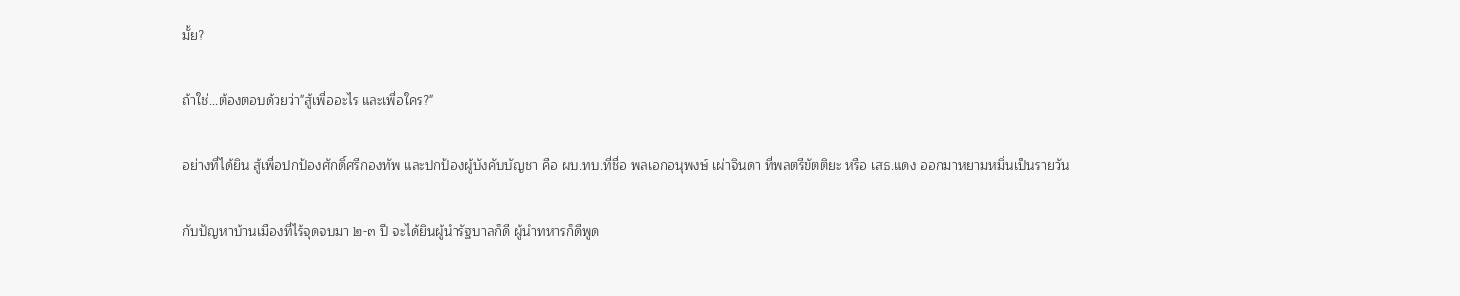มั้ย?

ถ้าใช่...ต้องตอบด้วยว่า"สู้เพื่ออะไร และเพื่อใคร?"

อย่างที่ได้ยิน สู้เพื่อปกป้องศักดิ์ศรีกองทัพ และปกป้องผู้บังคับบัญชา คือ ผบ.ทบ.ที่ชื่อ พลเอกอนุพงษ์ เผ่าจินดา ที่พลตรีขัตติยะ หรือ เสธ.แดง ออกมาหยามหมิ่นเป็นรายวัน

กับปัญหาบ้านเมืองที่ไร้จุดจบมา ๒-๓ ปี จะได้ยินผู้นำรัฐบาลก็ดี ผู้นำทหารก็ดีพูด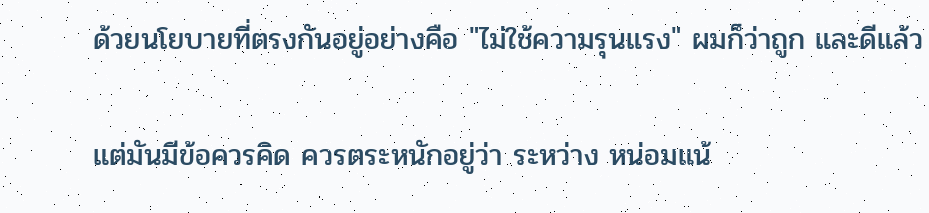ด้วยนโยบายที่ตรงกันอยู่อย่างคือ "ไม่ใช้ความรุนแรง" ผมก็ว่าถูก และดีแล้ว

แต่มันมีข้อควรคิด ควรตระหนักอยู่ว่า ระหว่าง หน่อมแน้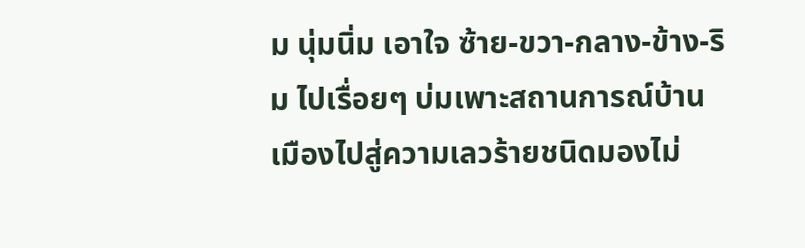ม นุ่มนิ่ม เอาใจ ซ้าย-ขวา-กลาง-ข้าง-ริม ไปเรื่อยๆ บ่มเพาะสถานการณ์บ้านเมืองไปสู่ความเลวร้ายชนิดมองไม่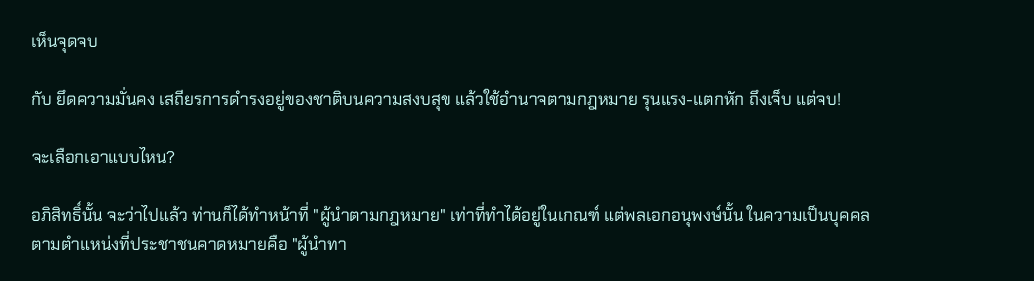เห็นจุดจบ

กับ ยึดความมั่นคง เสถียรการดำรงอยู่ของชาติบนความสงบสุข แล้วใช้อำนาจตามกฎหมาย รุนแรง-แตกหัก ถึงเจ็บ แต่จบ!

จะเลือกเอาแบบไหน?

อภิสิทธิ์นั้น จะว่าไปแล้ว ท่านก็ได้ทำหน้าที่ "ผู้นำตามกฎหมาย" เท่าที่ทำได้อยู่ในเกณฑ์ แต่พลเอกอนุพงษ์นั้น ในความเป็นบุคคลตามตำแหน่งที่ประชาชนคาดหมายคือ "ผู้นำทา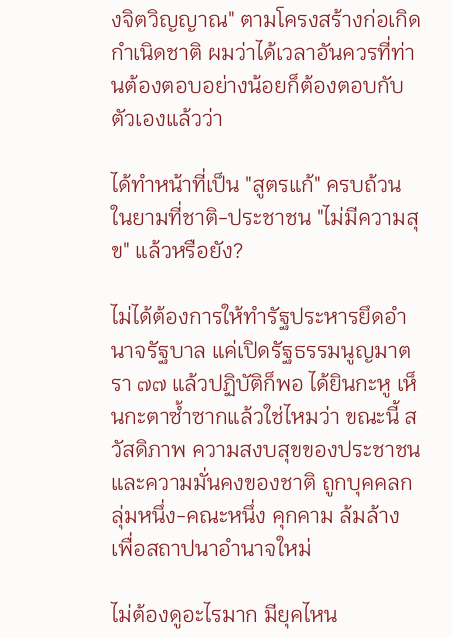งจิตวิญญาณ" ตามโครงสร้างก่อเกิดกำเนิดชาติ ผมว่าได้เวลาอันควรที่ท่านต้องตอบอย่างน้อยก็ต้องตอบกับตัวเองแล้วว่า

ได้ทำหน้าที่เป็น "สูตรแก้" ครบถ้วน ในยามที่ชาติ-ประชาชน "ไม่มีความสุข" แล้วหรือยัง?

ไม่ได้ต้องการให้ทำรัฐประหารยึดอำนาจรัฐบาล แค่เปิดรัฐธรรมนูญมาตรา ๗๗ แล้วปฏิบัติก็พอ ได้ยินกะหู เห็นกะตาซ้ำซากแล้วใช่ไหมว่า ขณะนี้ สวัสดิภาพ ความสงบสุขของประชาชน และความมั่นคงของชาติ ถูกบุคคลกลุ่มหนึ่ง-คณะหนึ่ง คุกคาม ล้มล้าง เพื่อสถาปนาอำนาจใหม่

ไม่ต้องดูอะไรมาก มียุคไหน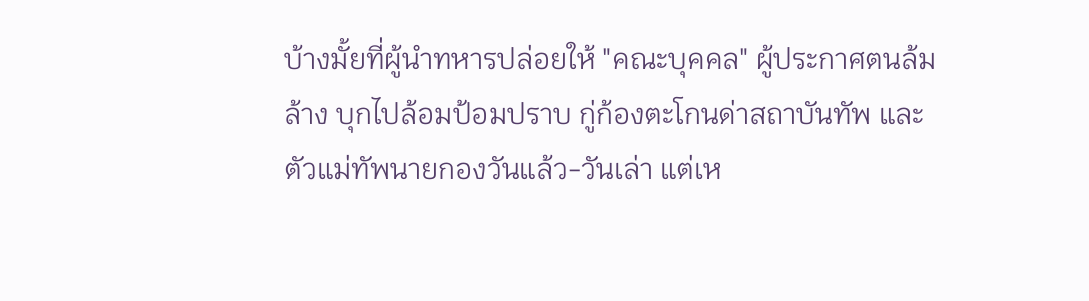บ้างมั้ยที่ผู้นำทหารปล่อยให้ "คณะบุคคล" ผู้ประกาศตนล้มล้าง บุกไปล้อมป้อมปราบ กู่ก้องตะโกนด่าสถาบันทัพ และตัวแม่ทัพนายกองวันแล้ว-วันเล่า แต่เห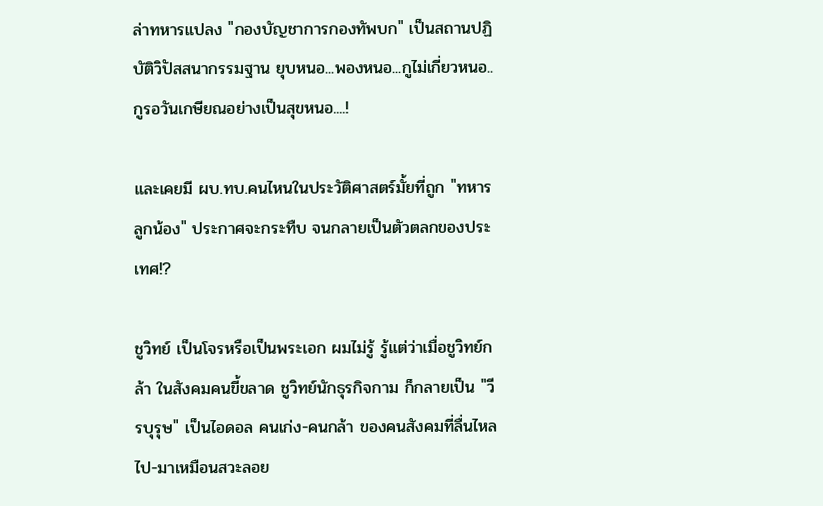ล่าทหารแปลง "กองบัญชาการกองทัพบก" เป็นสถานปฏิบัติวิปัสสนากรรมฐาน ยุบหนอ...พองหนอ...กูไม่เกี่ยวหนอ..กูรอวันเกษียณอย่างเป็นสุขหนอ....!

และเคยมี ผบ.ทบ.คนไหนในประวัติศาสตร์มั้ยที่ถูก "ทหารลูกน้อง" ประกาศจะกระทืบ จนกลายเป็นตัวตลกของประเทศ!?

ชูวิทย์ เป็นโจรหรือเป็นพระเอก ผมไม่รู้ รู้แต่ว่าเมื่อชูวิทย์กล้า ในสังคมคนขี้ขลาด ชูวิทย์นักธุรกิจกาม ก็กลายเป็น "วีรบุรุษ" เป็นไอดอล คนเก่ง-คนกล้า ของคนสังคมที่ลื่นไหลไป-มาเหมือนสวะลอย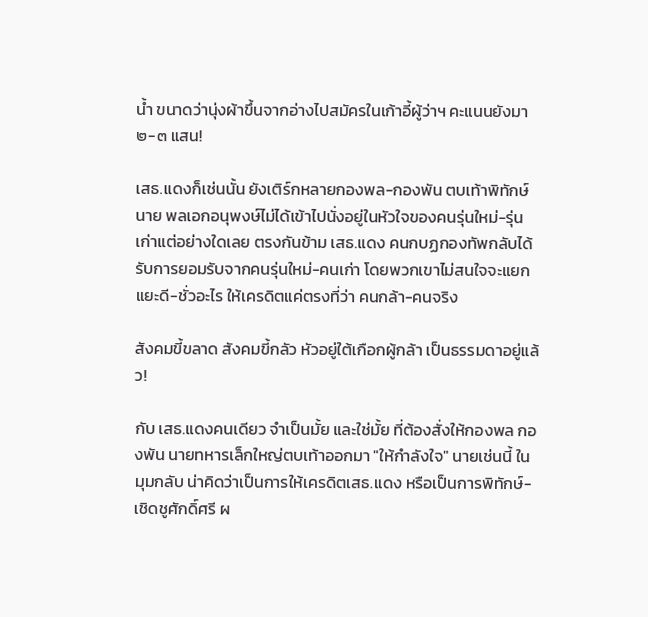น้ำ ขนาดว่านุ่งผ้าขึ้นจากอ่างไปสมัครในเก้าอี้ผู้ว่าฯ คะแนนยังมา ๒-๓ แสน!

เสธ.แดงก็เช่นนั้น ยังเติร์กหลายกองพล-กองพัน ตบเท้าพิทักษ์นาย พลเอกอนุพงษ์ไม่ได้เข้าไปนั่งอยู่ในหัวใจของคนรุ่นใหม่-รุ่นเก่าแต่อย่างใดเลย ตรงกันข้าม เสธ.แดง คนกบฏกองทัพกลับได้รับการยอมรับจากคนรุ่นใหม่-คนเก่า โดยพวกเขาไม่สนใจจะแยกแยะดี-ชั่วอะไร ให้เครดิตแค่ตรงที่ว่า คนกล้า-คนจริง

สังคมขี้ขลาด สังคมขี้กลัว หัวอยู่ใต้เกือกผู้กล้า เป็นธรรมดาอยู่แล้ว!

กับ เสธ.แดงคนเดียว จำเป็นมั้ย และใช่มั้ย ที่ต้องสั่งให้กองพล กองพัน นายทหารเล็กใหญ่ตบเท้าออกมา "ให้กำลังใจ" นายเช่นนี้ ในมุมกลับ น่าคิดว่าเป็นการให้เครดิตเสธ.แดง หรือเป็นการพิทักษ์-เชิดชูศักดิ์ศรี ผ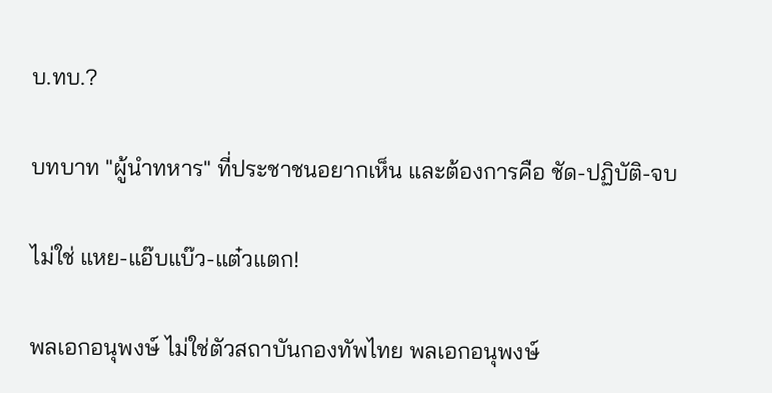บ.ทบ.?

บทบาท "ผู้นำทหาร" ที่ประชาชนอยากเห็น และต้องการคือ ชัด-ปฏิบัติ-จบ

ไม่ใช่ แหย-แอ๊บแบ๊ว-แต๋วแตก!

พลเอกอนุพงษ์ ไม่ใช่ตัวสถาบันกองทัพไทย พลเอกอนุพงษ์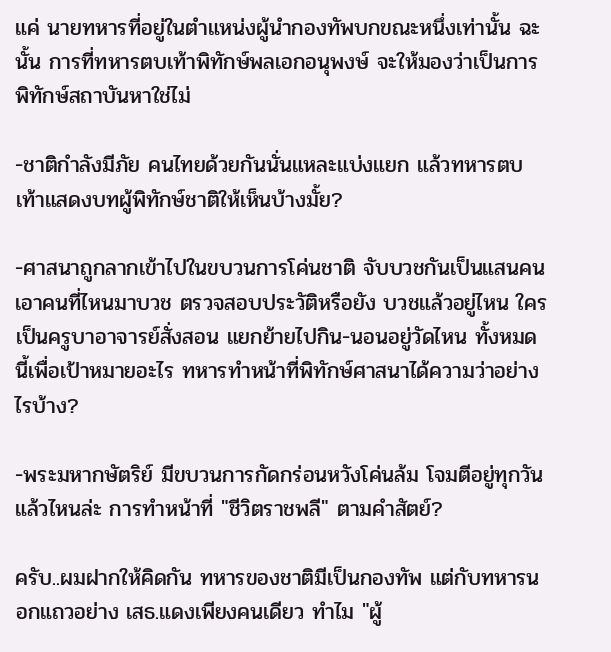แค่ นายทหารที่อยู่ในตำแหน่งผู้นำกองทัพบกขณะหนึ่งเท่านั้น ฉะนั้น การที่ทหารตบเท้าพิทักษ์พลเอกอนุพงษ์ จะให้มองว่าเป็นการพิทักษ์สถาบันหาใช่ไม่

-ชาติกำลังมีภัย คนไทยด้วยกันนั่นแหละแบ่งแยก แล้วทหารตบเท้าแสดงบทผู้พิทักษ์ชาติให้เห็นบ้างมั้ย?

-ศาสนาถูกลากเข้าไปในขบวนการโค่นชาติ จับบวชกันเป็นแสนคน เอาคนที่ไหนมาบวช ตรวจสอบประวัติหรือยัง บวชแล้วอยู่ไหน ใครเป็นครูบาอาจารย์สั่งสอน แยกย้ายไปกิน-นอนอยู่วัดไหน ทั้งหมดนี้เพื่อเป้าหมายอะไร ทหารทำหน้าที่พิทักษ์ศาสนาได้ความว่าอย่างไรบ้าง?

-พระมหากษัตริย์ มีขบวนการกัดกร่อนหวังโค่นล้ม โจมตีอยู่ทุกวัน แล้วไหนล่ะ การทำหน้าที่ "ชีวิตราชพลี" ตามคำสัตย์?

ครับ..ผมฝากให้คิดกัน ทหารของชาติมีเป็นกองทัพ แต่กับทหารนอกแถวอย่าง เสธ.แดงเพียงคนเดียว ทำไม "ผู้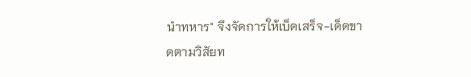นำทหาร" จึงจัดการให้เบ็ดเสร็จ-เด็ดขาดตามวิสัยท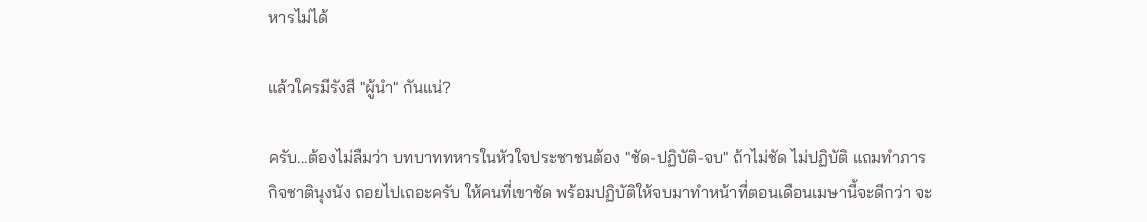หารไม่ได้

แล้วใครมีรังสี "ผู้นำ" กันแน่?

ครับ...ต้องไม่ลืมว่า บทบาททหารในหัวใจประชาชนต้อง "ชัด-ปฏิบัติ-จบ" ถ้าไม่ชัด ไม่ปฏิบัติ แถมทำภารกิจชาตินุงนัง ถอยไปเถอะครับ ให้คนที่เขาชัด พร้อมปฏิบัติให้จบมาทำหน้าที่ตอนเดือนเมษานี้จะดีกว่า จะ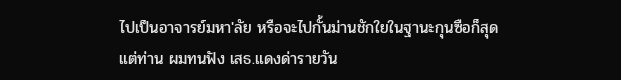ไปเป็นอาจารย์มหา'ลัย หรือจะไปกั้นม่านชักใยในฐานะกุนซือก็สุดแต่ท่าน ผมทนฟัง เสธ.แดงด่ารายวัน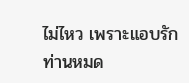ไม่ไหว เพราะแอบรักท่านหมด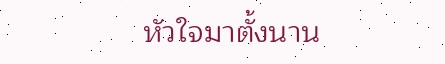หัวใจมาตั้งนาน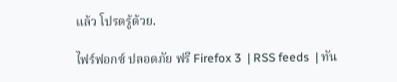แล้ว โปรดรู้ด้วย.

ไฟร์ฟอกซ์ ปลอดภัย ฟรี Firefox 3  | RSS feeds  | ทัน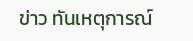ข่าว ทันเหตุการณ์